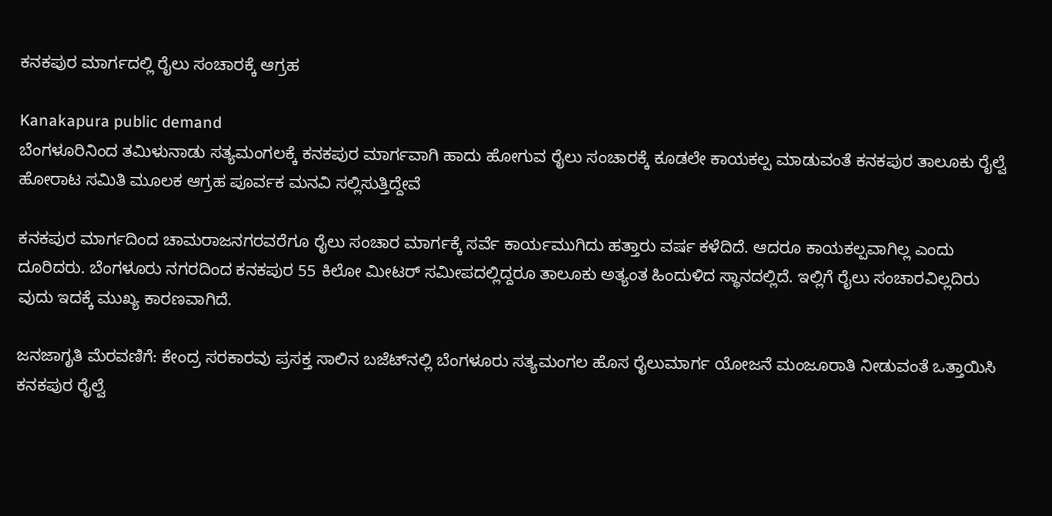ಕನಕಪುರ ಮಾರ್ಗದಲ್ಲಿ ರೈಲು ಸಂಚಾರಕ್ಕೆ ಆಗ್ರಹ

Kanakapura public demand
ಬೆಂಗಳೂರಿನಿಂದ ತಮಿಳುನಾಡು ಸತ್ಯಮಂಗಲಕ್ಕೆ ಕನಕಪುರ ಮಾರ್ಗವಾಗಿ ಹಾದು ಹೋಗುವ ರೈಲು ಸಂಚಾರಕ್ಕೆ ಕೂಡಲೇ ಕಾಯಕಲ್ಪ ಮಾಡುವಂತೆ ಕನಕಪುರ ತಾಲೂಕು ರೈಲ್ವೆ ಹೋರಾಟ ಸಮಿತಿ ಮೂಲಕ ಆಗ್ರಹ ಪೂರ್ವಕ ಮನವಿ ಸಲ್ಲಿಸುತ್ತಿದ್ದೇವೆ

ಕನಕಪುರ ಮಾರ್ಗದಿಂದ ಚಾಮರಾಜನಗರವರೆಗೂ ರೈಲು ಸಂಚಾರ ಮಾರ್ಗಕ್ಕೆ ಸರ್ವೆ ಕಾರ್ಯಮುಗಿದು ಹತ್ತಾರು ವರ್ಷ ಕಳೆದಿದೆ. ಆದರೂ ಕಾಯಕಲ್ಪವಾಗಿಲ್ಲ ಎಂದು ದೂರಿದರು. ಬೆಂಗಳೂರು ನಗರದಿಂದ ಕನಕಪುರ 55 ಕಿಲೋ ಮೀಟರ್ ಸಮೀಪದಲ್ಲಿದ್ದರೂ ತಾಲೂಕು ಅತ್ಯಂತ ಹಿಂದುಳಿದ ಸ್ಥಾನದಲ್ಲಿದೆ. ಇಲ್ಲಿಗೆ ರೈಲು ಸಂಚಾರವಿಲ್ಲದಿರು ವುದು ಇದಕ್ಕೆ ಮುಖ್ಯ ಕಾರಣವಾಗಿದೆ.

ಜನಜಾಗೃತಿ ಮೆರವಣಿಗೆ: ಕೇಂದ್ರ ಸರಕಾರವು ಪ್ರಸಕ್ತ ಸಾಲಿನ ಬಜೆಟ್‌ನಲ್ಲಿ ಬೆಂಗಳೂರು ಸತ್ಯಮಂಗಲ ಹೊಸ ರೈಲುಮಾರ್ಗ ಯೋಜನೆ ಮಂಜೂರಾತಿ ನೀಡುವಂತೆ ಒತ್ತಾಯಿಸಿ ಕನಕಪುರ ರೈಲ್ವೆ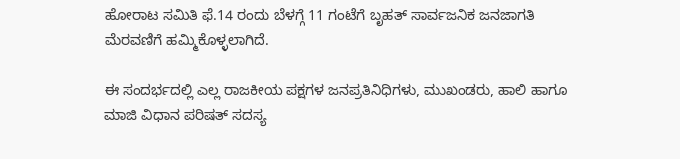ಹೋರಾಟ ಸಮಿತಿ ಫೆ.14 ರಂದು ಬೆಳಗ್ಗೆ 11 ಗಂಟೆಗೆ ಬೃಹತ್ ಸಾರ್ವಜನಿಕ ಜನಜಾಗತಿ ಮೆರವಣಿಗೆ ಹಮ್ಮಿಕೊಳ್ಳಲಾಗಿದೆ.

ಈ ಸಂದರ್ಭದಲ್ಲಿ ಎಲ್ಲ ರಾಜಕೀಯ ಪಕ್ಷಗಳ ಜನಪ್ರತಿನಿಧಿಗಳು, ಮುಖಂಡರು, ಹಾಲಿ ಹಾಗೂ ಮಾಜಿ ವಿಧಾನ ಪರಿಷತ್ ಸದಸ್ಯ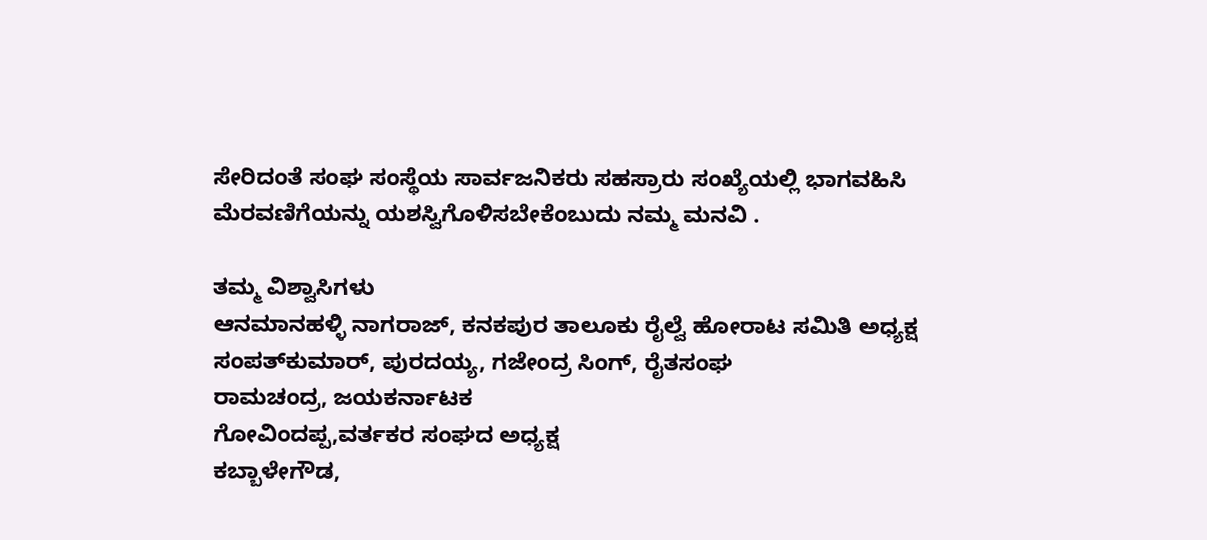ಸೇರಿದಂತೆ ಸಂಘ ಸಂಸ್ಥೆಯ ಸಾರ್ವಜನಿಕರು ಸಹಸ್ರಾರು ಸಂಖ್ಯೆಯಲ್ಲಿ ಭಾಗವಹಿಸಿ ಮೆರವಣಿಗೆಯನ್ನು ಯಶಸ್ವಿಗೊಳಿಸಬೇಕೆಂಬುದು ನಮ್ಮ ಮನವಿ .

ತಮ್ಮ ವಿಶ್ವಾಸಿಗಳು
ಆನಮಾನಹಳ್ಳಿ ನಾಗರಾಜ್, ಕನಕಪುರ ತಾಲೂಕು ರೈಲ್ವೆ ಹೋರಾಟ ಸಮಿತಿ ಅಧ್ಯಕ್ಷ ಸಂಪತ್‌ಕುಮಾರ್, ಪುರದಯ್ಯ, ಗಜೇಂದ್ರ ಸಿಂಗ್, ರೈತಸಂಘ
ರಾಮಚಂದ್ರ, ಜಯಕರ್ನಾಟಕ
ಗೋವಿಂದಪ್ಪ,ವರ್ತಕರ ಸಂಘದ ಅಧ್ಯಕ್ಷ
ಕಬ್ಬಾಳೇಗೌಡ,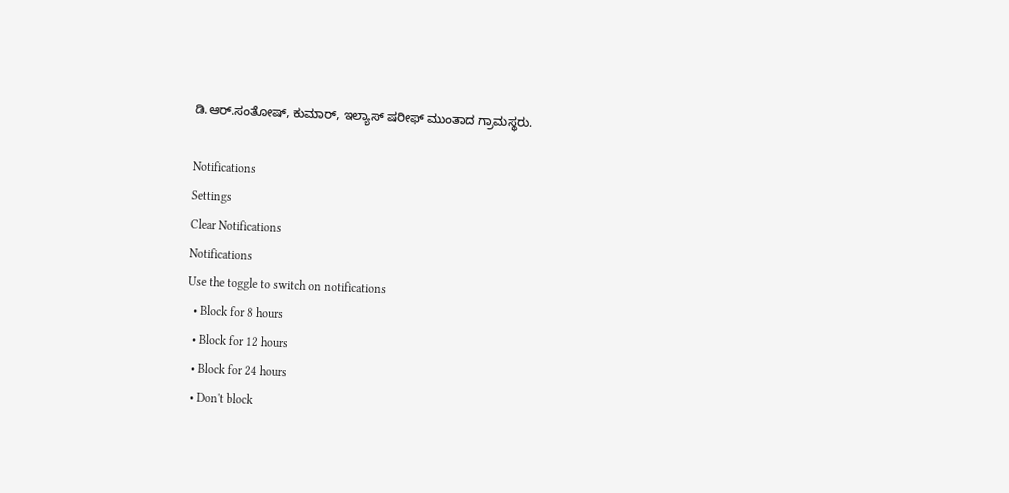ಡಿ.ಆರ್.ಸಂತೋಷ್, ಕುಮಾರ್, ಇಲ್ಯಾಸ್ ಷರೀಫ್ ಮುಂತಾದ ಗ್ರಾಮಸ್ಥರು.

Notifications
Settings
Clear Notifications
Notifications
Use the toggle to switch on notifications
  • Block for 8 hours
  • Block for 12 hours
  • Block for 24 hours
  • Don't block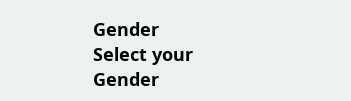Gender
Select your Gender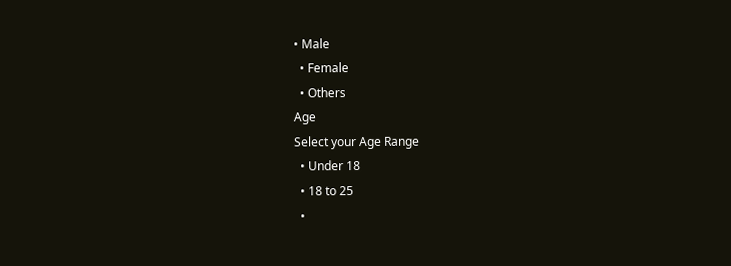• Male
  • Female
  • Others
Age
Select your Age Range
  • Under 18
  • 18 to 25
  •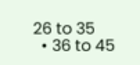26 to 35
  • 36 to 45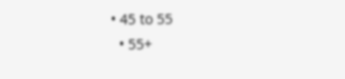• 45 to 55
  • 55+